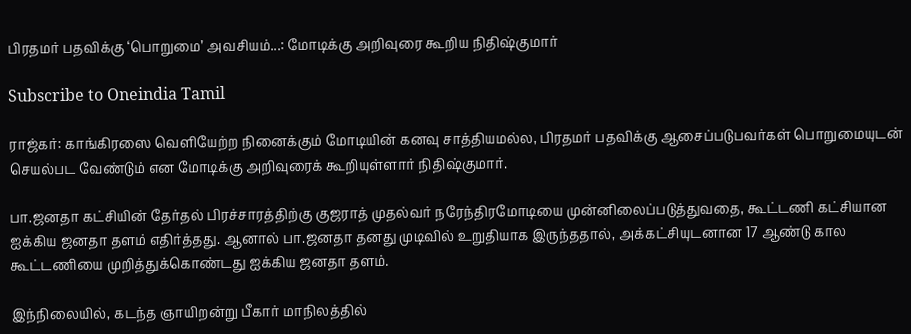பிரதமர் பதவிக்கு ‘பொறுமை’ அவசியம்...: மோடிக்கு அறிவுரை கூறிய நிதிஷ்குமார்

Subscribe to Oneindia Tamil

ராஜ்கர்: காங்கிரஸை வெளியேற்ற நினைக்கும் மோடியின் கனவு சாத்தியமல்ல, பிரதமர் பதவிக்கு ஆசைப்படுபவர்கள் பொறுமையுடன் செயல்பட வேண்டும் என மோடிக்கு அறிவுரைக் கூறியுள்ளார் நிதிஷ்குமார்.

பா.ஜனதா கட்சியின் தேர்தல் பிரச்சாரத்திற்கு குஜராத் முதல்வர் நரேந்திரமோடியை முன்னிலைப்படுத்துவதை, கூட்டணி கட்சியான ஐக்கிய ஜனதா தளம் எதிர்த்தது. ஆனால் பா.ஜனதா தனது முடிவில் உறுதியாக இருந்ததால், அக்கட்சியுடனான 17 ஆண்டு கால கூட்டணியை முறித்துக்கொண்டது ஐக்கிய ஜனதா தளம்.

இந்நிலையில், கடந்த ஞாயிறன்று பீகார் மாநிலத்தில்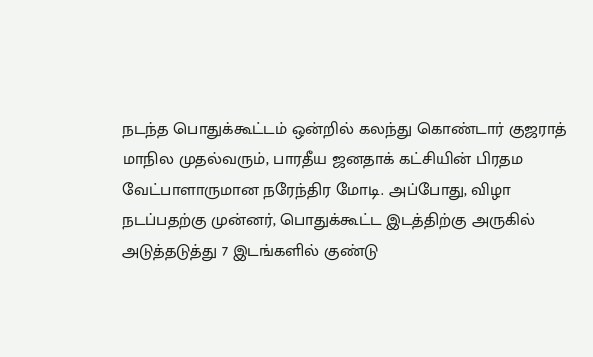நடந்த பொதுக்கூட்டம் ஒன்றில் கலந்து கொண்டார் குஜராத் மாநில முதல்வரும், பாரதீய ஜனதாக் கட்சியின் பிரதம வேட்பாளாருமான நரேந்திர மோடி. அப்போது, விழா நடப்பதற்கு முன்னர், பொதுக்கூட்ட இடத்திற்கு அருகில் அடுத்தடுத்து 7 இடங்களில் குண்டு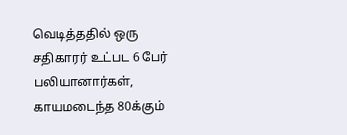வெடித்ததில் ஒரு சதிகாரர் உட்பட 6 பேர் பலியானார்கள், காயமடைந்த 80க்கும்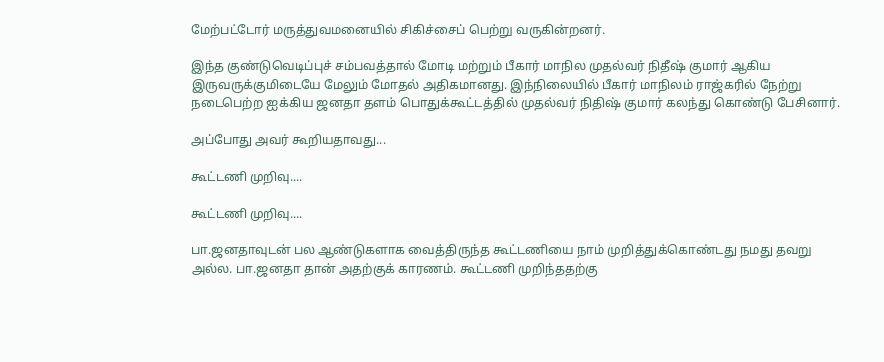மேற்பட்டோர் மருத்துவமனையில் சிகிச்சைப் பெற்று வருகின்றனர்.

இந்த குண்டுவெடிப்புச் சம்பவத்தால் மோடி மற்றும் பீகார் மாநில முதல்வர் நிதீஷ் குமார் ஆகிய இருவருக்குமிடையே மேலும் மோதல் அதிகமானது. இந்நிலையில் பீகார் மாநிலம் ராஜ்கரில் நேற்று நடைபெற்ற ஐக்கிய ஜனதா தளம் பொதுக்கூட்டத்தில் முதல்வர் நிதிஷ் குமார் கலந்து கொண்டு பேசினார்.

அப்போது அவர் கூறியதாவது...

கூட்டணி முறிவு....

கூட்டணி முறிவு....

பா.ஜனதாவுடன் பல ஆண்டுகளாக வைத்திருந்த கூட்டணியை நாம் முறித்துக்கொண்டது நமது தவறு அல்ல. பா.ஜனதா தான் அதற்குக் காரணம். கூட்டணி முறிந்ததற்கு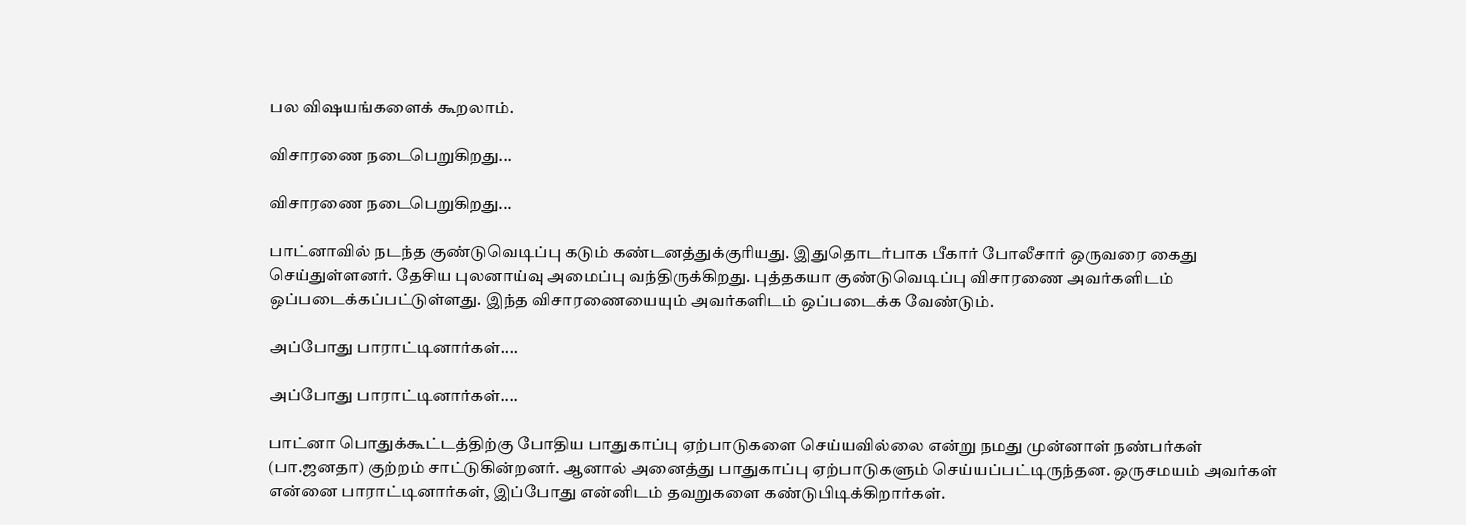பல விஷயங்களைக் கூறலாம்.

விசாரணை நடைபெறுகிறது...

விசாரணை நடைபெறுகிறது...

பாட்னாவில் நடந்த குண்டுவெடிப்பு கடும் கண்டனத்துக்குரியது. இதுதொடர்பாக பீகார் போலீசார் ஒருவரை கைது செய்துள்ளனர். தேசிய புலனாய்வு அமைப்பு வந்திருக்கிறது. புத்தகயா குண்டுவெடிப்பு விசாரணை அவர்களிடம் ஒப்படைக்கப்பட்டுள்ளது. இந்த விசாரணையையும் அவர்களிடம் ஒப்படைக்க வேண்டும்.

அப்போது பாராட்டினார்கள்....

அப்போது பாராட்டினார்கள்....

பாட்னா பொதுக்கூட்டத்திற்கு போதிய பாதுகாப்பு ஏற்பாடுகளை செய்யவில்லை என்று நமது முன்னாள் நண்பர்கள் (பா.ஜனதா) குற்றம் சாட்டுகின்றனர். ஆனால் அனைத்து பாதுகாப்பு ஏற்பாடுகளும் செய்யப்பட்டிருந்தன. ஒருசமயம் அவர்கள் என்னை பாராட்டினார்கள், இப்போது என்னிடம் தவறுகளை கண்டுபிடிக்கிறார்கள்.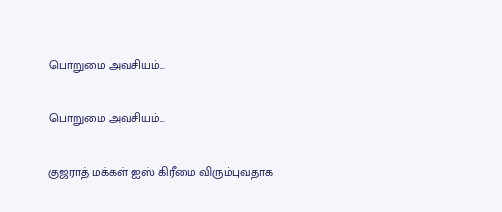பொறுமை அவசியம்...

பொறுமை அவசியம்...

குஜராத் மக்கள் ஐஸ் கிரீமை விரும்புவதாக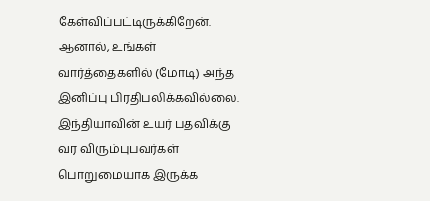கேள்விப்பட்டிருக்கிறேன். ஆனால், உங்கள் வார்த்தைகளில் (மோடி) அந்த இனிப்பு பிரதிபலிக்கவில்லை. இந்தியாவின் உயர் பதவிக்கு வர விரும்புபவர்கள் பொறுமையாக இருக்க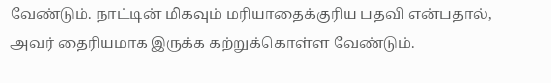வேண்டும். நாட்டின் மிகவும் மரியாதைக்குரிய பதவி என்பதால், அவர் தைரியமாக இருக்க கற்றுக்கொள்ள வேண்டும்.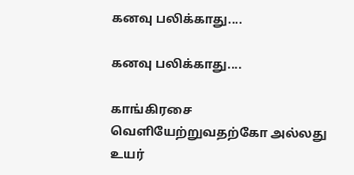கனவு பலிக்காது....

கனவு பலிக்காது....

காங்கிரசை வெளியேற்றுவதற்கோ அல்லது உயர்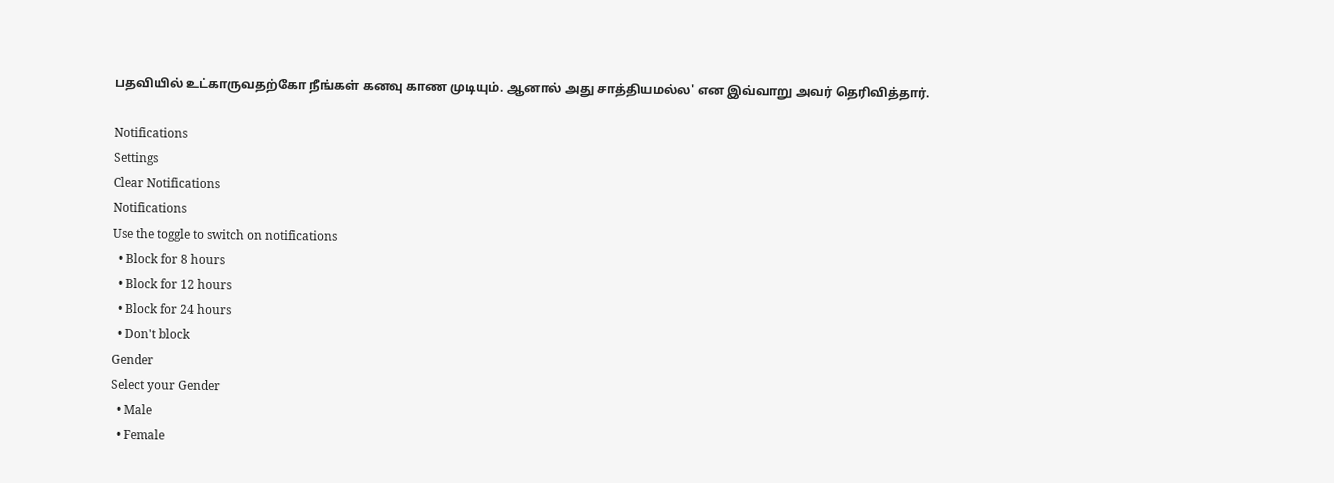பதவியில் உட்காருவதற்கோ நீங்கள் கனவு காண முடியும். ஆனால் அது சாத்தியமல்ல' என இவ்வாறு அவர் தெரிவித்தார்.

Notifications
Settings
Clear Notifications
Notifications
Use the toggle to switch on notifications
  • Block for 8 hours
  • Block for 12 hours
  • Block for 24 hours
  • Don't block
Gender
Select your Gender
  • Male
  • Female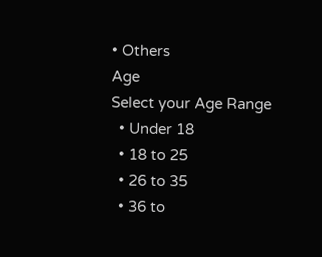• Others
Age
Select your Age Range
  • Under 18
  • 18 to 25
  • 26 to 35
  • 36 to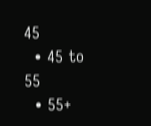45
  • 45 to 55
  • 55+